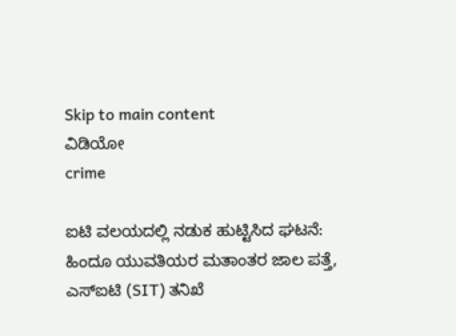Skip to main content
ವಿಡಿಯೋ
crime

ಐಟಿ ವಲಯದಲ್ಲಿ ನಡುಕ ಹುಟ್ಟಿಸಿದ ಘಟನೆ: ಹಿಂದೂ ಯುವತಿಯರ ಮತಾಂತರ ಜಾಲ ಪತ್ತೆ, ಎಸ್‌ಐಟಿ (SIT) ತನಿಖೆ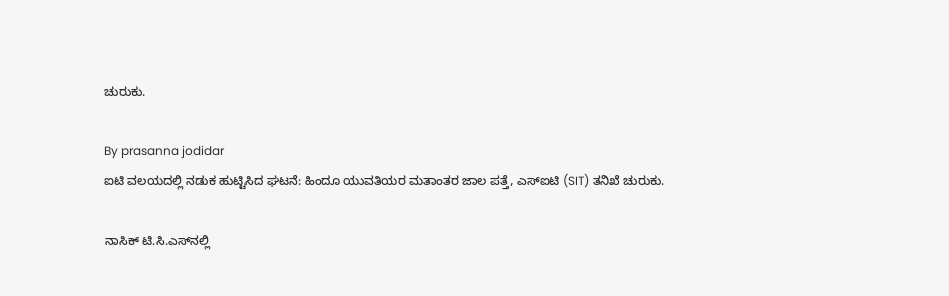ಚುರುಕು.

By prasanna jodidar
ಐಟಿ ವಲಯದಲ್ಲಿ ನಡುಕ ಹುಟ್ಟಿಸಿದ ಘಟನೆ: ಹಿಂದೂ ಯುವತಿಯರ ಮತಾಂತರ ಜಾಲ ಪತ್ತೆ, ಎಸ್‌ಐಟಿ (SIT) ತನಿಖೆ ಚುರುಕು.

ನಾಸಿಕ್ ಟಿ.ಸಿ.ಎಸ್‌ನಲ್ಲಿ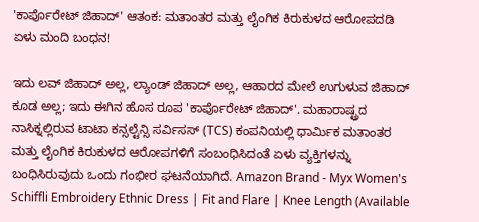'ಕಾರ್ಪೊರೇಟ್ ಜಿಹಾದ್' ಆತಂಕ: ಮತಾಂತರ ಮತ್ತು ಲೈಂಗಿಕ ಕಿರುಕುಳದ ಆರೋಪದಡಿ ಏಳು ಮಂದಿ ಬಂಧನ!

ಇದು ಲವ್ ಜಿಹಾದ್ ಅಲ್ಲ, ಲ್ಯಾಂಡ್ ಜಿಹಾದ್ ಅಲ್ಲ, ಆಹಾರದ ಮೇಲೆ ಉಗುಳುವ ಜಿಹಾದ್ ಕೂಡ ಅಲ್ಲ; ಇದು ಈಗಿನ ಹೊಸ ರೂಪ 'ಕಾರ್ಪೊರೇಟ್ ಜಿಹಾದ್'. ಮಹಾರಾಷ್ಟ್ರದ ನಾಸಿಕ್ನಲ್ಲಿರುವ ಟಾಟಾ ಕನ್ಸಲ್ಟೆನ್ಸಿ ಸರ್ವಿಸಸ್ (TCS) ಕಂಪನಿಯಲ್ಲಿ ಧಾರ್ಮಿಕ ಮತಾಂತರ ಮತ್ತು ಲೈಂಗಿಕ ಕಿರುಕುಳದ ಆರೋಪಗಳಿಗೆ ಸಂಬಂಧಿಸಿದಂತೆ ಏಳು ವ್ಯಕ್ತಿಗಳನ್ನು ಬಂಧಿಸಿರುವುದು ಒಂದು ಗಂಭೀರ ಘಟನೆಯಾಗಿದೆ. Amazon Brand - Myx Women's Schiffli Embroidery Ethnic Dress | Fit and Flare | Knee Length (Available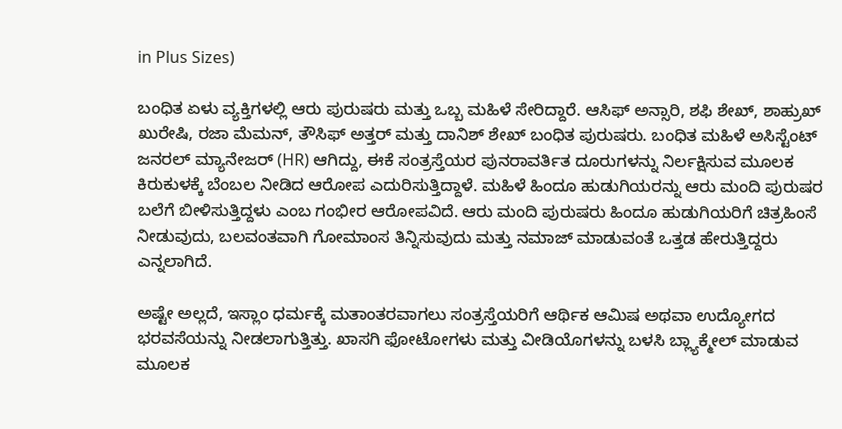in Plus Sizes)

ಬಂಧಿತ ಏಳು ವ್ಯಕ್ತಿಗಳಲ್ಲಿ ಆರು ಪುರುಷರು ಮತ್ತು ಒಬ್ಬ ಮಹಿಳೆ ಸೇರಿದ್ದಾರೆ. ಆಸಿಫ್ ಅನ್ಸಾರಿ, ಶಫಿ ಶೇಖ್, ಶಾಹ್ರುಖ್ ಖುರೇಷಿ, ರಜಾ ಮೆಮನ್, ತೌಸಿಫ್ ಅತ್ತರ್ ಮತ್ತು ದಾನಿಶ್ ಶೇಖ್ ಬಂಧಿತ ಪುರುಷರು. ಬಂಧಿತ ಮಹಿಳೆ ಅಸಿಸ್ಟೆಂಟ್ ಜನರಲ್ ಮ್ಯಾನೇಜರ್ (HR) ಆಗಿದ್ದು, ಈಕೆ ಸಂತ್ರಸ್ತೆಯರ ಪುನರಾವರ್ತಿತ ದೂರುಗಳನ್ನು ನಿರ್ಲಕ್ಷಿಸುವ ಮೂಲಕ ಕಿರುಕುಳಕ್ಕೆ ಬೆಂಬಲ ನೀಡಿದ ಆರೋಪ ಎದುರಿಸುತ್ತಿದ್ದಾಳೆ. ಮಹಿಳೆ ಹಿಂದೂ ಹುಡುಗಿಯರನ್ನು ಆರು ಮಂದಿ ಪುರುಷರ ಬಲೆಗೆ ಬೀಳಿಸುತ್ತಿದ್ದಳು ಎಂಬ ಗಂಭೀರ ಆರೋಪವಿದೆ. ಆರು ಮಂದಿ ಪುರುಷರು ಹಿಂದೂ ಹುಡುಗಿಯರಿಗೆ ಚಿತ್ರಹಿಂಸೆ ನೀಡುವುದು, ಬಲವಂತವಾಗಿ ಗೋಮಾಂಸ ತಿನ್ನಿಸುವುದು ಮತ್ತು ನಮಾಜ್ ಮಾಡುವಂತೆ ಒತ್ತಡ ಹೇರುತ್ತಿದ್ದರು ಎನ್ನಲಾಗಿದೆ.

ಅಷ್ಟೇ ಅಲ್ಲದೆ, ಇಸ್ಲಾಂ ಧರ್ಮಕ್ಕೆ ಮತಾಂತರವಾಗಲು ಸಂತ್ರಸ್ತೆಯರಿಗೆ ಆರ್ಥಿಕ ಆಮಿಷ ಅಥವಾ ಉದ್ಯೋಗದ ಭರವಸೆಯನ್ನು ನೀಡಲಾಗುತ್ತಿತ್ತು. ಖಾಸಗಿ ಫೋಟೋಗಳು ಮತ್ತು ವೀಡಿಯೊಗಳನ್ನು ಬಳಸಿ ಬ್ಲ್ಯಾಕ್ಮೇಲ್ ಮಾಡುವ ಮೂಲಕ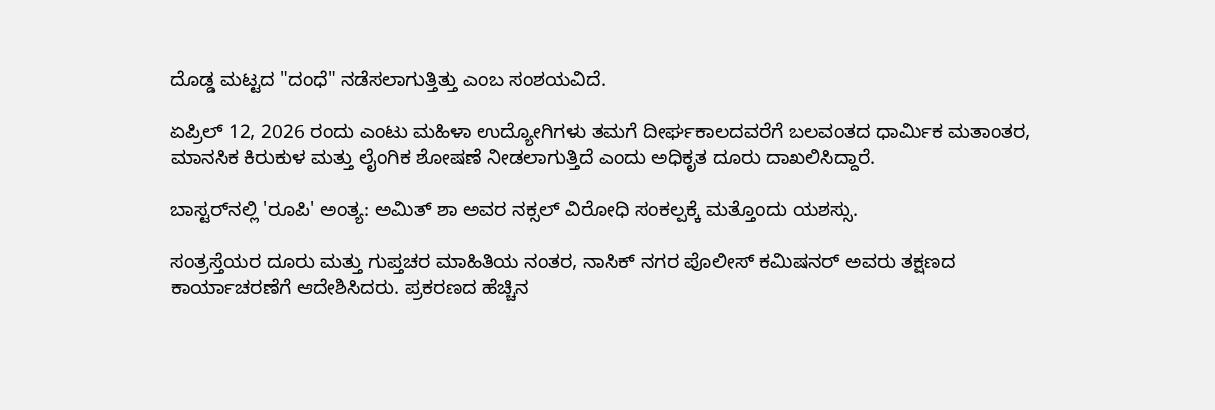ದೊಡ್ಡ ಮಟ್ಟದ "ದಂಧೆ" ನಡೆಸಲಾಗುತ್ತಿತ್ತು ಎಂಬ ಸಂಶಯವಿದೆ.

ಏಪ್ರಿಲ್ 12, 2026 ರಂದು ಎಂಟು ಮಹಿಳಾ ಉದ್ಯೋಗಿಗಳು ತಮಗೆ ದೀರ್ಘಕಾಲದವರೆಗೆ ಬಲವಂತದ ಧಾರ್ಮಿಕ ಮತಾಂತರ, ಮಾನಸಿಕ ಕಿರುಕುಳ ಮತ್ತು ಲೈಂಗಿಕ ಶೋಷಣೆ ನೀಡಲಾಗುತ್ತಿದೆ ಎಂದು ಅಧಿಕೃತ ದೂರು ದಾಖಲಿಸಿದ್ದಾರೆ.

ಬಾಸ್ಟರ್‌ನಲ್ಲಿ 'ರೂಪಿ' ಅಂತ್ಯ: ಅಮಿತ್ ಶಾ ಅವರ ನಕ್ಸಲ್ ವಿರೋಧಿ ಸಂಕಲ್ಪಕ್ಕೆ ಮತ್ತೊಂದು ಯಶಸ್ಸು.

ಸಂತ್ರಸ್ತೆಯರ ದೂರು ಮತ್ತು ಗುಪ್ತಚರ ಮಾಹಿತಿಯ ನಂತರ, ನಾಸಿಕ್ ನಗರ ಪೊಲೀಸ್ ಕಮಿಷನರ್ ಅವರು ತಕ್ಷಣದ ಕಾರ್ಯಾಚರಣೆಗೆ ಆದೇಶಿಸಿದರು. ಪ್ರಕರಣದ ಹೆಚ್ಚಿನ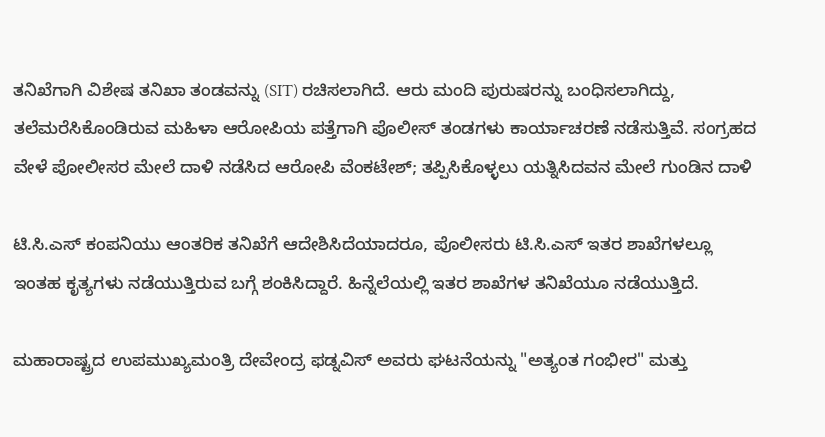ತನಿಖೆಗಾಗಿ ವಿಶೇಷ ತನಿಖಾ ತಂಡವನ್ನು (SIT) ರಚಿಸಲಾಗಿದೆ. ಆರು ಮಂದಿ ಪುರುಷರನ್ನು ಬಂಧಿಸಲಾಗಿದ್ದು, ತಲೆಮರೆಸಿಕೊಂಡಿರುವ ಮಹಿಳಾ ಆರೋಪಿಯ ಪತ್ತೆಗಾಗಿ ಪೊಲೀಸ್ ತಂಡಗಳು ಕಾರ್ಯಾಚರಣೆ ನಡೆಸುತ್ತಿವೆ. ಸಂಗ್ರಹದ ವೇಳೆ ಪೋಲೀಸರ ಮೇಲೆ ದಾಳಿ ನಡೆಸಿದ ಆರೋಪಿ ವೆಂಕಟೇಶ್; ತಪ್ಪಿಸಿಕೊಳ್ಳಲು ಯತ್ನಿಸಿದವನ ಮೇಲೆ ಗುಂಡಿನ ದಾಳಿ

ಟಿ.ಸಿ.ಎಸ್ ಕಂಪನಿಯು ಆಂತರಿಕ ತನಿಖೆಗೆ ಆದೇಶಿಸಿದೆಯಾದರೂ, ಪೊಲೀಸರು ಟಿ.ಸಿ.ಎಸ್ ಇತರ ಶಾಖೆಗಳಲ್ಲೂ ಇಂತಹ ಕೃತ್ಯಗಳು ನಡೆಯುತ್ತಿರುವ ಬಗ್ಗೆ ಶಂಕಿಸಿದ್ದಾರೆ. ಹಿನ್ನೆಲೆಯಲ್ಲಿ ಇತರ ಶಾಖೆಗಳ ತನಿಖೆಯೂ ನಡೆಯುತ್ತಿದೆ.

ಮಹಾರಾಷ್ಟ್ರದ ಉಪಮುಖ್ಯಮಂತ್ರಿ ದೇವೇಂದ್ರ ಫಡ್ನವಿಸ್ ಅವರು ಘಟನೆಯನ್ನು "ಅತ್ಯಂತ ಗಂಭೀರ" ಮತ್ತು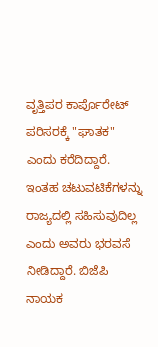ವೃತ್ತಿಪರ ಕಾರ್ಪೊರೇಟ್ ಪರಿಸರಕ್ಕೆ "ಘಾತಕ" ಎಂದು ಕರೆದಿದ್ದಾರೆ. ಇಂತಹ ಚಟುವಟಿಕೆಗಳನ್ನು ರಾಜ್ಯದಲ್ಲಿ ಸಹಿಸುವುದಿಲ್ಲ ಎಂದು ಅವರು ಭರವಸೆ ನೀಡಿದ್ದಾರೆ. ಬಿಜೆಪಿ ನಾಯಕ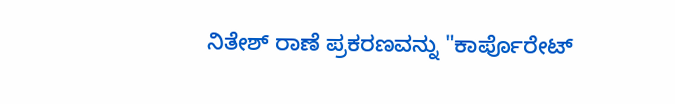ನಿತೇಶ್ ರಾಣೆ ಪ್ರಕರಣವನ್ನು "ಕಾರ್ಪೊರೇಟ್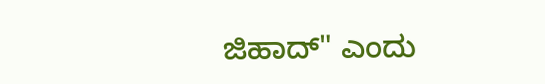ಜಿಹಾದ್" ಎಂದು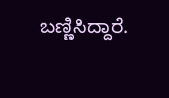ಬಣ್ಣಿಸಿದ್ದಾರೆ.